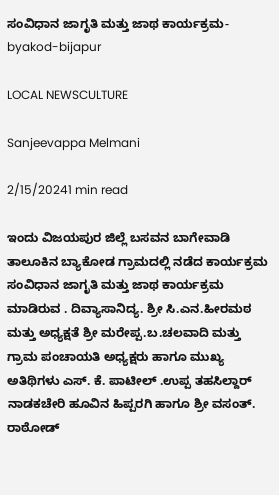ಸಂವಿಧಾನ ಜಾಗೃತಿ ಮತ್ತು ಜಾಥ ಕಾರ್ಯಕ್ರಮ-byakod-bijapur

LOCAL NEWSCULTURE

Sanjeevappa Melmani

2/15/20241 min read

ಇಂದು ವಿಜಯಪುರ ಜಿಲ್ಲೆ ಬಸವನ ಬಾಗೇವಾಡಿ ತಾಲೂಕಿನ ಬ್ಯಾಕೋಡ ಗ್ರಾಮದಲ್ಲಿ ನಡೆದ ಕಾರ್ಯಕ್ರಮ ಸಂವಿಧಾನ ಜಾಗೃತಿ ಮತ್ತು ಜಾಥ ಕಾರ್ಯಕ್ರಮ ಮಾಡಿರುವ . ದಿವ್ಯಾಸಾನಿದ್ಯ. ಶ್ರೀ ಸಿ.ಎನ.ಹೀರಮಠ ಮತ್ತು ಅಧ್ಯಕ್ಷತೆ ಶ್ರೀ ಮರೇಪ್ಪ.ಬ.ಚಲವಾದಿ ಮತ್ತು ಗ್ರಾಮ ಪಂಚಾಯತಿ ಅಧ್ಯಕ್ಷರು ಹಾಗೂ ಮುಖ್ಯ ಅತಿಥಿಗಳು ಎಸ್. ಕೆ. ಪಾಟೀಲ್ .ಉಪ್ಪ ತಹಸಿಲ್ದಾರ್ ನಾಡಕಚೇರಿ ಹೂವಿನ ಹಿಪ್ಪರಗಿ ಹಾಗೂ ಶ್ರೀ ವಸಂತ್. ರಾಠೋಡ್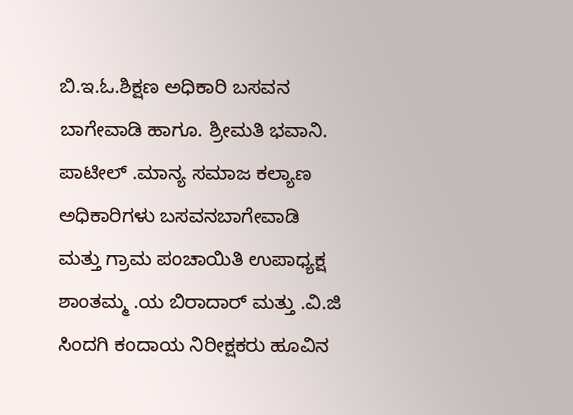ಬಿ.ಇ.ಓ.ಶಿಕ್ಷಣ ಅಧಿಕಾರಿ ಬಸವನ ಬಾಗೇವಾಡಿ ಹಾಗೂ. ಶ್ರೀಮತಿ ಭವಾನಿ. ಪಾಟೀಲ್ .ಮಾನ್ಯ ಸಮಾಜ ಕಲ್ಯಾಣ ಅಧಿಕಾರಿಗಳು ಬಸವನಬಾಗೇವಾಡಿ ಮತ್ತು ಗ್ರಾಮ ಪಂಚಾಯಿತಿ ಉಪಾಧ್ಯಕ್ಷ ಶಾಂತಮ್ಮ .ಯ ಬಿರಾದಾರ್ ಮತ್ತು .ವಿ.ಜಿ ಸಿಂದಗಿ ಕಂದಾಯ ನಿರೀಕ್ಷಕರು ಹೂವಿನ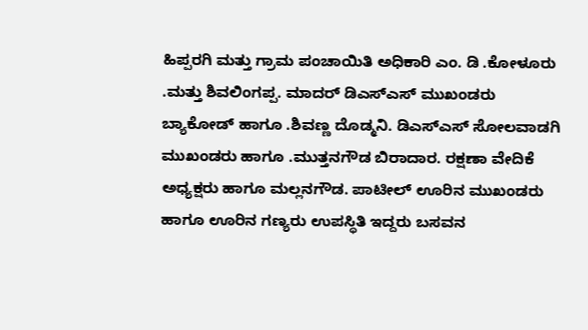ಹಿಪ್ಪರಗಿ ಮತ್ತು ಗ್ರಾಮ ಪಂಚಾಯಿತಿ ಅಧಿಕಾರಿ ಎಂ. ಡಿ .ಕೋಳೂರು .ಮತ್ತು ಶಿವಲಿಂಗಪ್ಪ. ಮಾದರ್ ಡಿಎಸ್ಎಸ್ ಮುಖಂಡರು ಬ್ಯಾಕೋಡ್ ಹಾಗೂ .ಶಿವಣ್ಣ ದೊಡ್ಮನಿ. ಡಿಎಸ್ಎಸ್ ಸೋಲವಾಡಗಿ ಮುಖಂಡರು ಹಾಗೂ .ಮುತ್ತನಗೌಡ ಬಿರಾದಾರ. ರಕ್ಷಣಾ ವೇದಿಕೆ ಅಧ್ಯಕ್ಷರು ಹಾಗೂ ಮಲ್ಲನಗೌಡ. ಪಾಟೀಲ್ ಊರಿನ ಮುಖಂಡರು ಹಾಗೂ ಊರಿನ ಗಣ್ಯರು ಉಪಸ್ಥಿತಿ ಇದ್ದರು ಬಸವನ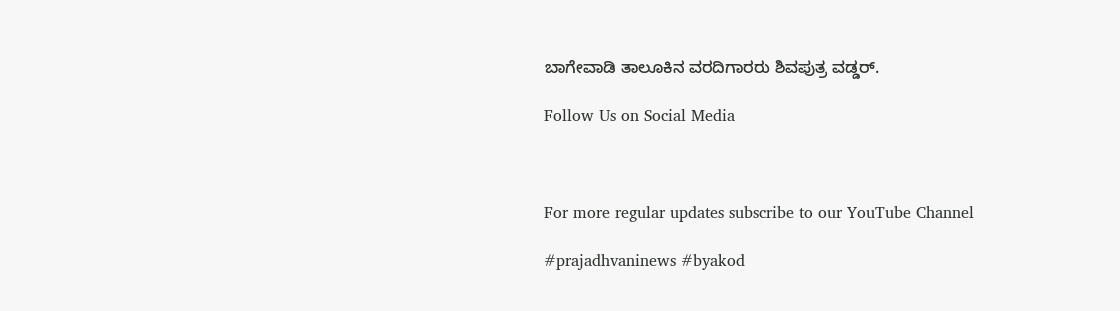ಬಾಗೇವಾಡಿ ತಾಲೂಕಿನ ವರದಿಗಾರರು ಶಿವಪುತ್ರ ವಡ್ಡರ್.

Follow Us on Social Media



For more regular updates subscribe to our YouTube Channel

#prajadhvaninews #byakod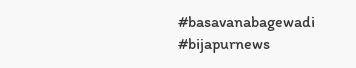#basavanabagewadi #bijapurnews